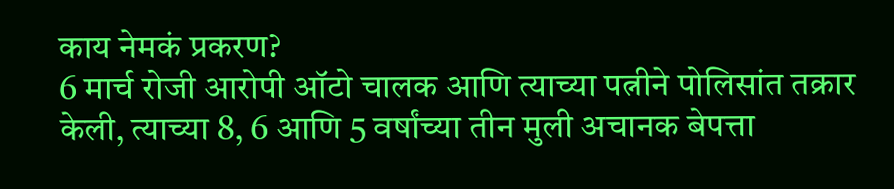काय नेमकं प्रकरण?
6 मार्च रोजी आरोपी ऑटो चालक आणि त्याच्या पत्नीने पोलिसांत तक्रार केली, त्याच्या 8, 6 आणि 5 वर्षांच्या तीन मुली अचानक बेपत्ता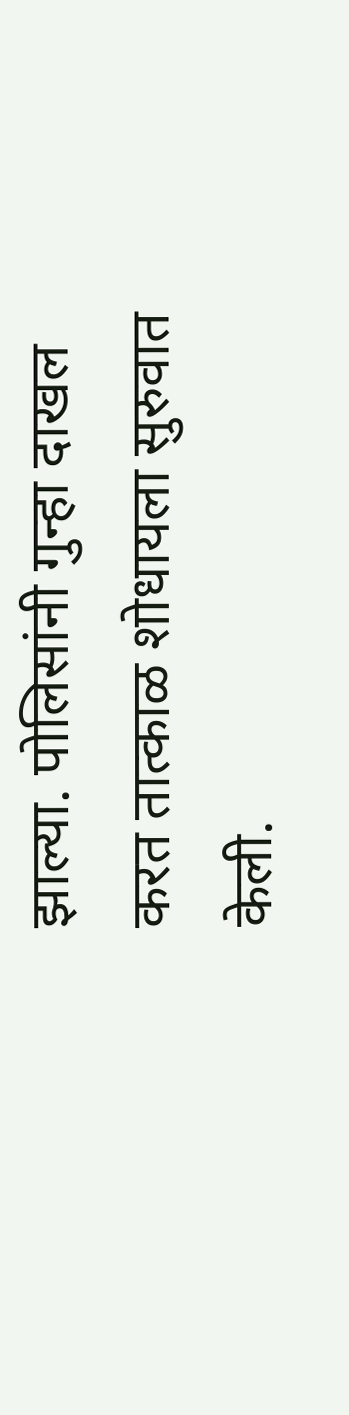झाल्या. पोलिसांनी गुन्हा दाखल करत तात्काळ शोधायला सुरुवात केली.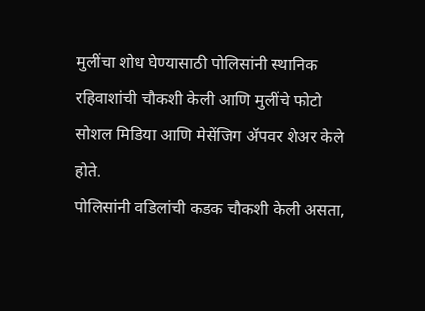मुलींचा शोध घेण्यासाठी पोलिसांनी स्थानिक रहिवाशांची चौकशी केली आणि मुलींचे फोटो सोशल मिडिया आणि मेसेंजिग ॲपवर शेअर केले होते.
पोलिसांनी वडिलांची कडक चौकशी केली असता,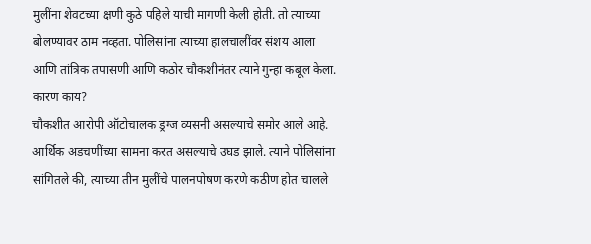मुलींना शेवटच्या क्षणी कुठे पहिले याची मागणी केली होती. तो त्याच्या बोलण्यावर ठाम नव्हता. पोलिसांना त्याच्या हालचालींवर संशय आला आणि तांत्रिक तपासणी आणि कठोर चौकशीनंतर त्याने गुन्हा कबूल केला.
कारण काय?
चौकशीत आरोपी ऑटोचालक ड्रग्ज व्यसनी असल्याचे समोर आले आहे. आर्थिक अडचणींच्या सामना करत असल्याचे उघड झाले. त्याने पोलिसांना सांगितले की, त्याच्या तीन मुलींचे पालनपोषण करणे कठीण होत चालले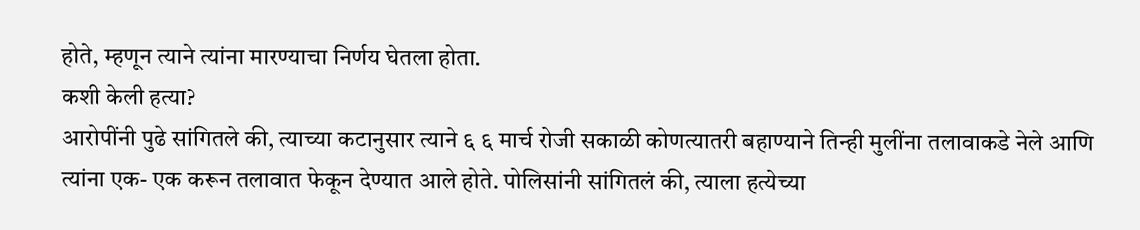होते, म्हणून त्याने त्यांना मारण्याचा निर्णय घेतला होता.
कशी केली हत्या?
आरोपींनी पुढे सांगितले की, त्याच्या कटानुसार त्याने ६ ६ मार्च रोजी सकाळी कोणत्यातरी बहाण्याने तिन्ही मुलींना तलावाकडे नेले आणि त्यांना एक- एक करून तलावात फेकून देण्यात आले होते. पोलिसांनी सांगितलं की, त्याला हत्येच्या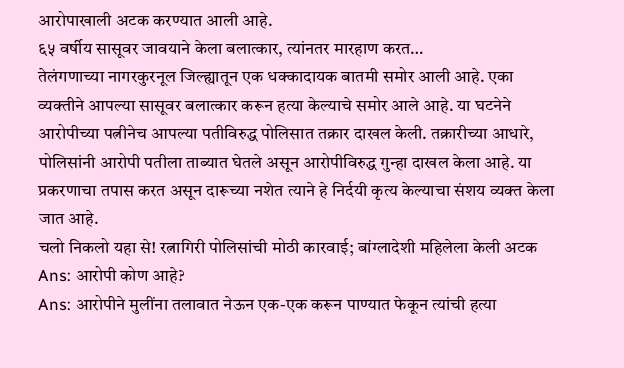आरोपाखाली अटक करण्यात आली आहे.
६५ वर्षीय सासूवर जावयाने केला बलात्कार, त्यांनतर मारहाण करत…
तेलंगणाच्या नागरकुरनूल जिल्ह्यातून एक धक्कादायक बातमी समोर आली आहे. एका व्यक्तीने आपल्या सासूवर बलात्कार करून हत्या केल्याचे समोर आले आहे. या घटनेने आरोपीच्या पत्नीनेच आपल्या पतीविरुद्ध पोलिसात तक्रार दाखल केली. तक्रारीच्या आधारे, पोलिसांनी आरोपी पतीला ताब्यात घेतले असून आरोपीविरुद्ध गुन्हा दाखल केला आहे. या प्रकरणाचा तपास करत असून दारूच्या नशेत त्याने हे निर्दयी कृत्य केल्याचा संशय व्यक्त केला जात आहे.
चलो निकलो यहा से! रत्नागिरी पोलिसांची मोठी कारवाई; बांग्लादेशी महिलेला केली अटक
Ans: आरोपी कोण आहे?
Ans: आरोपीने मुलींना तलावात नेऊन एक-एक करून पाण्यात फेकून त्यांची हत्या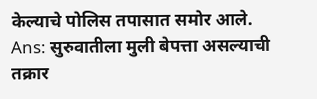केल्याचे पोलिस तपासात समोर आले.
Ans: सुरुवातीला मुली बेपत्ता असल्याची तक्रार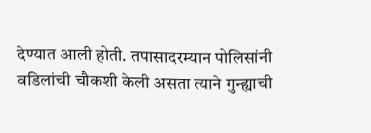देण्यात आली होती. तपासादरम्यान पोलिसांनी वडिलांची चौकशी केली असता त्याने गुन्ह्याची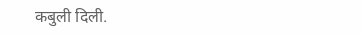कबुली दिली.